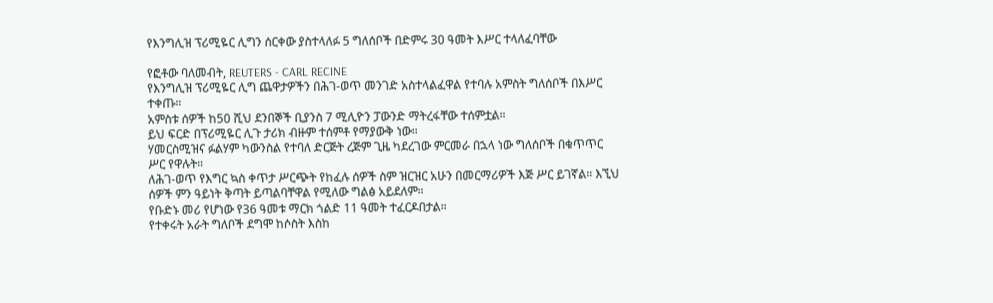የእንግሊዝ ፕሪሚዬር ሊግን ሰርቀው ያስተላለፉ 5 ግለሰቦች በድምሩ 30 ዓመት እሥር ተላለፈባቸው

የፎቶው ባለመብት, REUTERS - CARL RECINE
የእንግሊዝ ፕሪሚዬር ሊግ ጨዋታዎችን በሕገ-ወጥ መንገድ አስተላልፈዋል የተባሉ አምስት ግለሰቦች በእሥር ተቀጡ።
አምስቱ ሰዎች ከ50 ሺህ ደንበኞች ቢያንስ 7 ሚሊዮን ፓውንድ ማትረፋቸው ተሰምቷል።
ይህ ፍርድ በፕሪሚዬር ሊጉ ታሪክ ብዙም ተሰምቶ የማያውቅ ነው።
ሃመርስሚዝና ፉልሃም ካውንስል የተባለ ድርጅት ረጅም ጊዜ ካደረገው ምርመራ በኋላ ነው ግለሰቦች በቁጥጥር ሥር የዋሉት።
ለሕገ-ወጥ የእግር ኳስ ቀጥታ ሥርጭት የከፈሉ ሰዎች ስም ዝርዝር አሁን በመርማሪዎች እጅ ሥር ይገኛል። እኚህ ሰዎች ምን ዓይነት ቅጣት ይጣልባቸዋል የሚለው ግልፅ አይደለም።
የቡድኑ መሪ የሆነው የ36 ዓመቱ ማርክ ጎልድ 11 ዓመት ተፈርዶበታል።
የተቀሩት አራት ግለቦች ደግሞ ከሶስት እስከ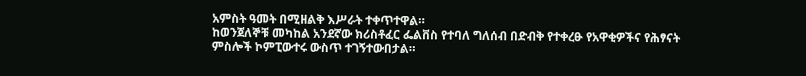አምስት ዓመት በሚዘልቅ እሥራት ተቀጥተዋል።
ከወንጀለኞቹ መካከል አንደኛው ክሪስቶፈር ፌልቨስ የተባለ ግለሰብ በድብቅ የተቀረፁ የአዋቂዎችና የሕፃናት ምስሎች ኮምፒውተሩ ውስጥ ተገኝተውበታል።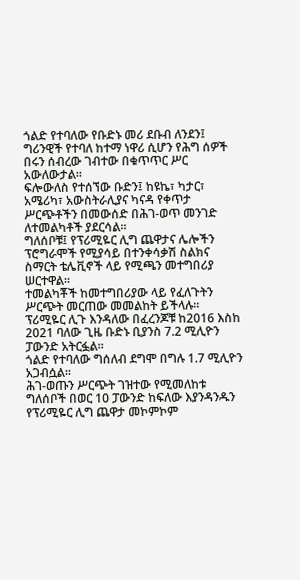ጎልድ የተባለው የቡድኑ መሪ ደቡብ ለንደን፤ ግሪንዊች የተባለ ከተማ ነዋሪ ሲሆን የሕግ ሰዎች በሩን ሰብረው ገብተው በቁጥጥር ሥር አውለውታል።
ፍሎውለስ የተሰኘው ቡድን፤ ከዩኬ፣ ካታር፣ አሜሪካ፣ አውስትራሊያና ካናዳ የቀጥታ ሥርጭቶችን በመውሰድ በሕገ-ወጥ መንገድ ለተመልካቶች ያደርሳል።
ግለሰቦቹ፤ የፕሪሚዬር ሊግ ጨዋታና ሌሎችን ፕሮግራሞች የሚያሳይ በተንቀሳቃሽ ስልክና ስማርት ቴሌቪኖች ላይ የሚጫን መተግበሪያ ሠርተዋል።
ተመልካቾች ከመተግበሪያው ላይ የፈለጉትን ሥርጭት መርጠው መመልከት ይችላሉ።
ፕሪሚዬር ሊጉ እንዳለው በፈረንጆቹ ከ2016 እስከ 2021 ባለው ጊዜ ቡድኑ ቢያንስ 7.2 ሚሊዮን ፓውንድ አትርፏል።
ጎልድ የተባለው ግሰለብ ደግሞ በግሉ 1.7 ሚሊዮን አጋብሷል።
ሕገ-ወጡን ሥርጭት ገዝተው የሚመለከቱ ግለሰቦች በወር 10 ፓውንድ ከፍለው እያንዳንዱን የፕሪሚዬር ሊግ ጨዋታ መኮምኮም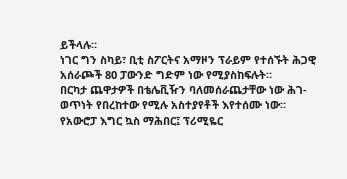ይችላሉ።
ነገር ግን ስካይ፣ ቢቲ ስፖርትና አማዞን ፕራይም የተሰኙት ሕጋዊ አሰራጮች 80 ፓውንድ ግድም ነው የሚያስከፍሉት።
በርካታ ጨዋታዎች በቴሌቪዥን ባለመሰራጨታቸው ነው ሕገ-ወጥነት የበረከተው የሚሉ አስተያየቶች እየተሰሙ ነው።
የአውሮፓ እግር ኳስ ማሕበር፤ ፕሪሚዬር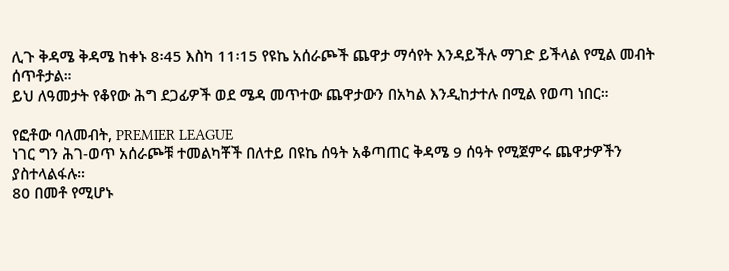ሊጉ ቅዳሜ ቅዳሜ ከቀኑ 8፡45 እስካ 11፡15 የዩኬ አሰራጮች ጨዋታ ማሳየት እንዳይችሉ ማገድ ይችላል የሚል መብት ሰጥቶታል።
ይህ ለዓመታት የቆየው ሕግ ደጋፊዎች ወደ ሜዳ መጥተው ጨዋታውን በአካል እንዲከታተሉ በሚል የወጣ ነበር።

የፎቶው ባለመብት, PREMIER LEAGUE
ነገር ግን ሕገ-ወጥ አሰራጮቹ ተመልካቾች በለተይ በዩኬ ሰዓት አቆጣጠር ቅዳሜ 9 ሰዓት የሚጀምሩ ጨዋታዎችን ያስተላልፋሉ።
80 በመቶ የሚሆኑ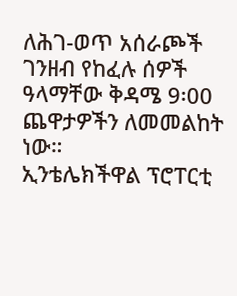ለሕገ-ወጥ አሰራጮች ገንዘብ የከፈሉ ሰዎች ዓላማቸው ቅዳሜ 9፡00 ጨዋታዎችን ለመመልከት ነው።
ኢንቴሌክችዋል ፕሮፐርቲ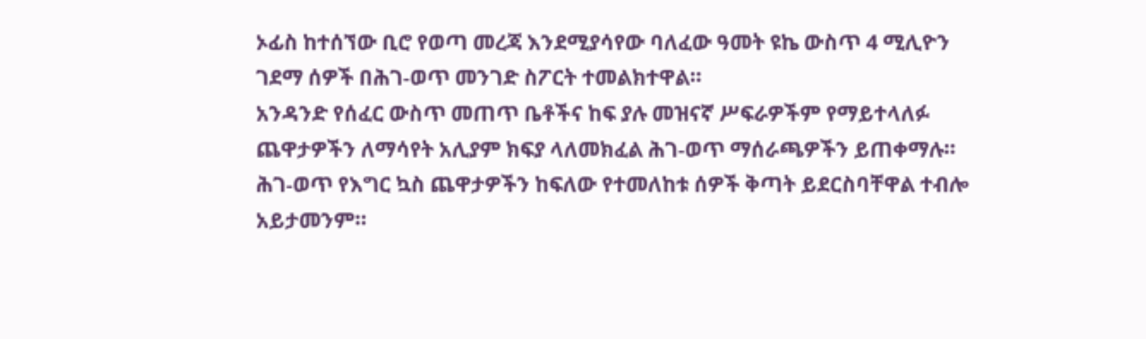ኦፊስ ከተሰኘው ቢሮ የወጣ መረጃ እንደሚያሳየው ባለፈው ዓመት ዩኬ ውስጥ 4 ሚሊዮን ገደማ ሰዎች በሕገ-ወጥ መንገድ ስፖርት ተመልክተዋል።
አንዳንድ የሰፈር ውስጥ መጠጥ ቤቶችና ከፍ ያሉ መዝናኛ ሥፍራዎችም የማይተላለፉ ጨዋታዎችን ለማሳየት አሊያም ክፍያ ላለመክፈል ሕገ-ወጥ ማሰራጫዎችን ይጠቀማሉ።
ሕገ-ወጥ የእግር ኳስ ጨዋታዎችን ከፍለው የተመለከቱ ሰዎች ቅጣት ይደርስባቸዋል ተብሎ አይታመንም።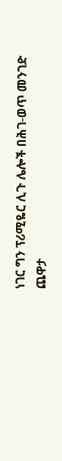ነገር ግን ፕሪሚዬር ሊጉ ሌሎች በሕገ-ወጥ መንገድ ጨዋታ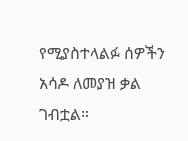የሚያስተላልፉ ሰዎችን አሳዶ ለመያዝ ቃል ገብቷል።